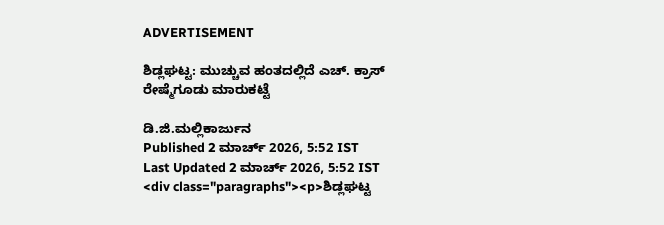ADVERTISEMENT

ಶಿಡ್ಲಘಟ್ಟ: ಮುಚ್ಚುವ ಹಂತದಲ್ಲಿದೆ ಎಚ್. ಕ್ರಾಸ್ ರೇಷ್ಮೆಗೂಡು ಮಾರುಕಟ್ಟೆ

ಡಿ.ಜಿ.ಮಲ್ಲಿಕಾರ್ಜುನ
Published 2 ಮಾರ್ಚ್ 2026, 5:52 IST
Last Updated 2 ಮಾರ್ಚ್ 2026, 5:52 IST
<div class="paragraphs"><p>ಶಿಡ್ಲಘಟ್ಟ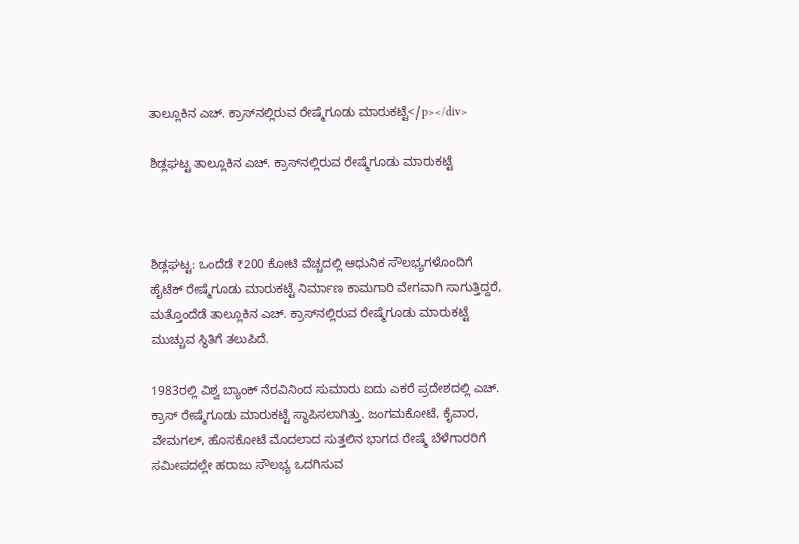ತಾಲ್ಲೂಕಿನ ಎಚ್. ಕ್ರಾಸ್‌ನಲ್ಲಿರುವ ರೇಷ್ಮೆಗೂಡು ಮಾರುಕಟ್ಟೆ</p></div>

ಶಿಡ್ಲಘಟ್ಟ ತಾಲ್ಲೂಕಿನ ಎಚ್. ಕ್ರಾಸ್‌ನಲ್ಲಿರುವ ರೇಷ್ಮೆಗೂಡು ಮಾರುಕಟ್ಟೆ



ಶಿಡ್ಲಘಟ್ಟ: ಒಂದೆಡೆ ₹200 ಕೋಟಿ ವೆಚ್ಚದಲ್ಲಿ ಆಧುನಿಕ ಸೌಲಭ್ಯಗಳೊಂದಿಗೆ ಹೈಟೆಕ್ ರೇಷ್ಮೆಗೂಡು ಮಾರುಕಟ್ಟೆ ನಿರ್ಮಾಣ ಕಾಮಗಾರಿ ವೇಗವಾಗಿ ಸಾಗುತ್ತಿದ್ದರೆ, ಮತ್ತೊಂದೆಡೆ ತಾಲ್ಲೂಕಿನ ಎಚ್. ಕ್ರಾಸ್‌ನಲ್ಲಿರುವ ರೇಷ್ಮೆಗೂಡು ಮಾರುಕಟ್ಟೆ ಮುಚ್ಚುವ ಸ್ಥಿತಿಗೆ ತಲುಪಿದೆ.

1983ರಲ್ಲಿ ವಿಶ್ವ ಬ್ಯಾಂಕ್ ನೆರವಿನಿಂದ ಸುಮಾರು ಐದು ಎಕರೆ ಪ್ರದೇಶದಲ್ಲಿ ಎಚ್. ಕ್ರಾಸ್ ರೇಷ್ಮೆಗೂಡು ಮಾರುಕಟ್ಟೆ ಸ್ಥಾಪಿಸಲಾಗಿತ್ತು. ಜಂಗಮಕೋಟೆ, ಕೈವಾರ, ವೇಮಗಲ್, ಹೊಸಕೋಟೆ ಮೊದಲಾದ ಸುತ್ತಲಿನ ಭಾಗದ ರೇಷ್ಮೆ ಬೆಳೆಗಾರರಿಗೆ ಸಮೀಪದಲ್ಲೇ ಹರಾಜು ಸೌಲಭ್ಯ ಒದಗಿಸುವ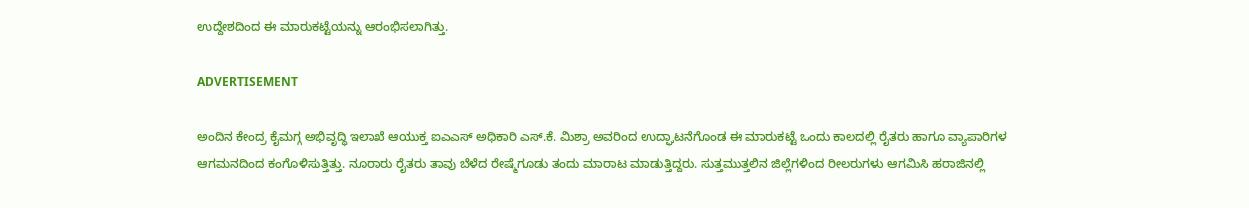ಉದ್ದೇಶದಿಂದ ಈ ಮಾರುಕಟ್ಟೆಯನ್ನು ಆರಂಭಿಸಲಾಗಿತ್ತು.

ADVERTISEMENT

ಅಂದಿನ ಕೇಂದ್ರ ಕೈಮಗ್ಗ ಅಭಿವೃದ್ಧಿ ಇಲಾಖೆ ಆಯುಕ್ತ ಐಎಎಸ್ ಅಧಿಕಾರಿ ಎಸ್.ಕೆ. ಮಿಶ್ರಾ ಅವರಿಂದ ಉದ್ಘಾಟನೆಗೊಂಡ ಈ ಮಾರುಕಟ್ಟೆ ಒಂದು ಕಾಲದಲ್ಲಿ ರೈತರು ಹಾಗೂ ವ್ಯಾಪಾರಿಗಳ ಆಗಮನದಿಂದ ಕಂಗೊಳಿಸುತ್ತಿತ್ತು. ನೂರಾರು ರೈತರು ತಾವು ಬೆಳೆದ ರೇಷ್ಮೆಗೂಡು ತಂದು ಮಾರಾಟ ಮಾಡುತ್ತಿದ್ದರು. ಸುತ್ತಮುತ್ತಲಿನ ಜಿಲ್ಲೆಗಳಿಂದ ರೀಲರುಗಳು ಆಗಮಿಸಿ ಹರಾಜಿನಲ್ಲಿ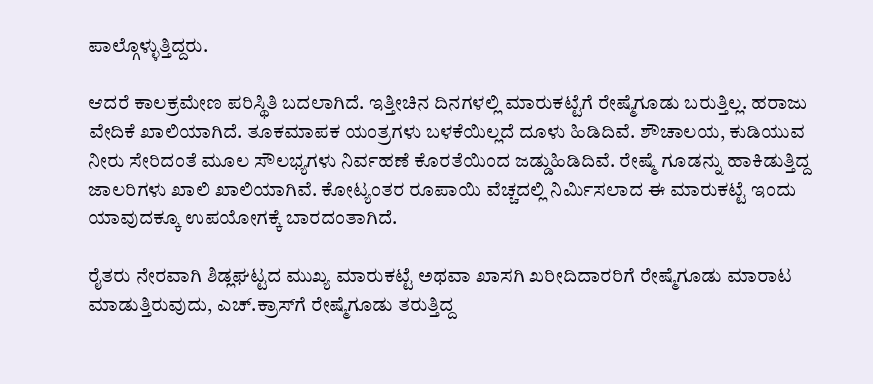ಪಾಲ್ಗೊಳ್ಳುತ್ತಿದ್ದರು.

ಆದರೆ ಕಾಲಕ್ರಮೇಣ ಪರಿಸ್ಥಿತಿ ಬದಲಾಗಿದೆ. ಇತ್ತೀಚಿನ ದಿನಗಳಲ್ಲಿ ಮಾರುಕಟ್ಟೆಗೆ ರೇಷ್ಮೆಗೂಡು ಬರುತ್ತಿಲ್ಲ. ಹರಾಜು ವೇದಿಕೆ ಖಾಲಿಯಾಗಿದೆ. ತೂಕಮಾಪಕ ಯಂತ್ರಗಳು ಬಳಕೆಯಿಲ್ಲದೆ ದೂಳು ಹಿಡಿದಿವೆ. ಶೌಚಾಲಯ, ಕುಡಿಯುವ ನೀರು ಸೇರಿದಂತೆ ಮೂಲ ಸೌಲಭ್ಯಗಳು ನಿರ್ವಹಣೆ ಕೊರತೆಯಿಂದ ಜಡ್ಡುಹಿಡಿದಿವೆ. ರೇಷ್ಮೆ ಗೂಡನ್ನು ಹಾಕಿಡುತ್ತಿದ್ದ ಜಾಲರಿಗಳು ಖಾಲಿ ಖಾಲಿಯಾಗಿವೆ. ಕೋಟ್ಯಂತರ ರೂಪಾಯಿ ವೆಚ್ಚದಲ್ಲಿ ನಿರ್ಮಿಸಲಾದ ಈ ಮಾರುಕಟ್ಟೆ ಇಂದು ಯಾವುದಕ್ಕೂ ಉಪಯೋಗಕ್ಕೆ ಬಾರದಂತಾಗಿದೆ.

ರೈತರು ನೇರವಾಗಿ ಶಿಡ್ಲಘಟ್ಟದ ಮುಖ್ಯ ಮಾರುಕಟ್ಟೆ ಅಥವಾ ಖಾಸಗಿ ಖರೀದಿದಾರರಿಗೆ ರೇಷ್ಮೆಗೂಡು ಮಾರಾಟ ಮಾಡುತ್ತಿರುವುದು, ಎಚ್.ಕ್ರಾಸ್‌ಗೆ ರೇಷ್ಮೆಗೂಡು ತರುತ್ತಿದ್ದ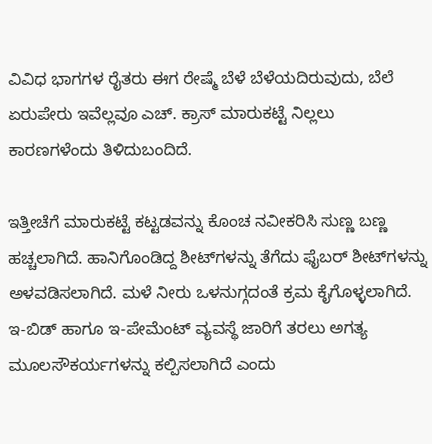ವಿವಿಧ ಭಾಗಗಳ ರೈತರು ಈಗ ರೇಷ್ಮೆ ಬೆಳೆ ಬೆಳೆಯದಿರುವುದು, ಬೆಲೆ ಏರುಪೇರು ಇವೆಲ್ಲವೂ ಎಚ್. ಕ್ರಾಸ್ ಮಾರುಕಟ್ಟೆ ನಿಲ್ಲಲು ಕಾರಣಗಳೆಂದು ತಿಳಿದುಬಂದಿದೆ.

ಇತ್ತೀಚೆಗೆ ಮಾರುಕಟ್ಟೆ ಕಟ್ಟಡವನ್ನು ಕೊಂಚ ನವೀಕರಿಸಿ ಸುಣ್ಣ ಬಣ್ಣ ಹಚ್ಚಲಾಗಿದೆ. ಹಾನಿಗೊಂಡಿದ್ದ ಶೀಟ್‌ಗಳನ್ನು ತೆಗೆದು ಫೈಬರ್ ಶೀಟ್‌ಗಳನ್ನು ಅಳವಡಿಸಲಾಗಿದೆ. ಮಳೆ ನೀರು ಒಳನುಗ್ಗದಂತೆ ಕ್ರಮ ಕೈಗೊಳ್ಳಲಾಗಿದೆ. ಇ-ಬಿಡ್ ಹಾಗೂ ಇ-ಪೇಮೆಂಟ್ ವ್ಯವಸ್ಥೆ ಜಾರಿಗೆ ತರಲು ಅಗತ್ಯ ಮೂಲಸೌಕರ್ಯಗಳನ್ನು ಕಲ್ಪಿಸಲಾಗಿದೆ ಎಂದು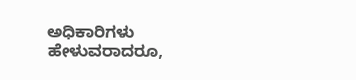ಅಧಿಕಾರಿಗಳು ಹೇಳುವರಾದರೂ,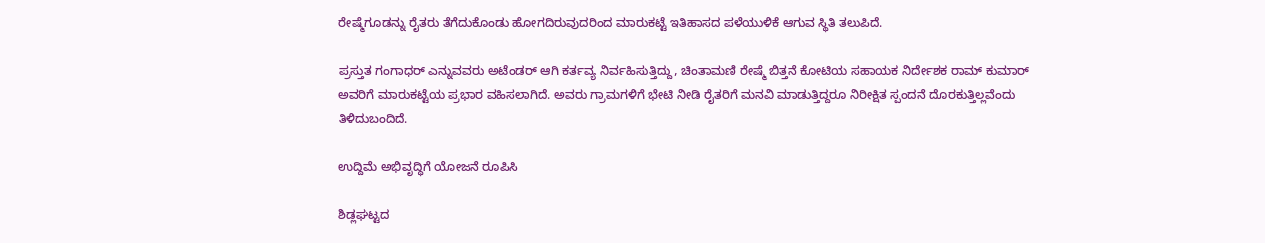ರೇಷ್ಮೆಗೂಡನ್ನು ರೈತರು ತೆಗೆದುಕೊಂಡು ಹೋಗದಿರುವುದರಿಂದ ಮಾರುಕಟ್ಟೆ ಇತಿಹಾಸದ ಪಳೆಯುಳಿಕೆ ಆಗುವ ಸ್ಥಿತಿ ತಲುಪಿದೆ.

ಪ್ರಸ್ತುತ ಗಂಗಾಧರ್ ಎನ್ನುವವರು ಅಟೆಂಡರ್ ಆಗಿ ಕರ್ತವ್ಯ ನಿರ್ವಹಿಸುತ್ತಿದ್ದು, ಚಿಂತಾಮಣಿ ರೇಷ್ಮೆ ಬಿತ್ತನೆ ಕೋಟಿಯ ಸಹಾಯಕ ನಿರ್ದೇಶಕ ರಾಮ್ ಕುಮಾರ್ ಅವರಿಗೆ ಮಾರುಕಟ್ಟೆಯ ಪ್ರಭಾರ ವಹಿಸಲಾಗಿದೆ. ಅವರು ಗ್ರಾಮಗಳಿಗೆ ಭೇಟಿ ನೀಡಿ ರೈತರಿಗೆ ಮನವಿ ಮಾಡುತ್ತಿದ್ದರೂ ನಿರೀಕ್ಷಿತ ಸ್ಪಂದನೆ ದೊರಕುತ್ತಿಲ್ಲವೆಂದು ತಿಳಿದುಬಂದಿದೆ.

ಉದ್ದಿಮೆ ಅಭಿವೃದ್ಧಿಗೆ ಯೋಜನೆ ರೂಪಿಸಿ

ಶಿಡ್ಲಘಟ್ಟದ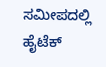ಸಮೀಪದಲ್ಲಿ ಹೈಟೆಕ್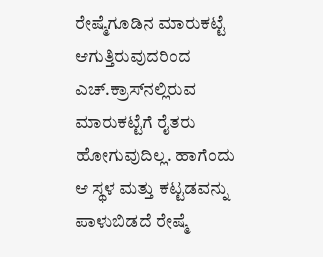ರೇಷ್ಮೆಗೂಡಿನ ಮಾರುಕಟ್ಟೆ ಆಗುತ್ತಿರುವುದರಿಂದ ಎಚ್.ಕ್ರಾಸ್‌ನಲ್ಲಿರುವ ಮಾರುಕಟ್ಟೆಗೆ ರೈತರು ಹೋಗುವುದಿಲ್ಲ. ಹಾಗೆಂದು ಆ ಸ್ಥಳ ಮತ್ತು ಕಟ್ಟಡವನ್ನು ಪಾಳುಬಿಡದೆ ರೇಷ್ಮೆ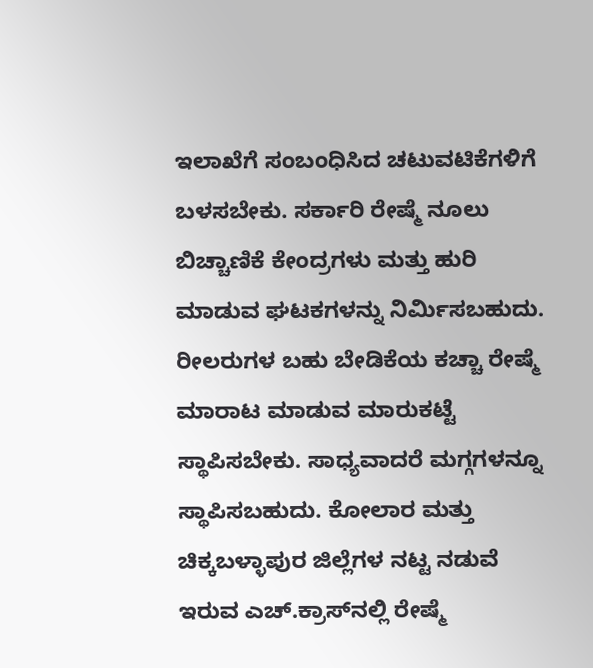ಇಲಾಖೆಗೆ ಸಂಬಂಧಿಸಿದ ಚಟುವಟಿಕೆಗಳಿಗೆ ಬಳಸಬೇಕು. ಸರ್ಕಾರಿ ರೇಷ್ಮೆ ನೂಲು ಬಿಚ್ಚಾಣಿಕೆ ಕೇಂದ್ರಗಳು ಮತ್ತು ಹುರಿ ಮಾಡುವ ಘಟಕಗಳನ್ನು ನಿರ್ಮಿಸಬಹುದು. ರೀಲರುಗಳ ಬಹು ಬೇಡಿಕೆಯ ಕಚ್ಚಾ ರೇಷ್ಮೆ ಮಾರಾಟ ಮಾಡುವ ಮಾರುಕಟ್ಟೆ ಸ್ಥಾಪಿಸಬೇಕು. ಸಾಧ್ಯವಾದರೆ ಮಗ್ಗಗಳನ್ನೂ ಸ್ಥಾಪಿಸಬಹುದು. ಕೋಲಾರ ಮತ್ತು ಚಿಕ್ಕಬಳ್ಳಾಪುರ ಜಿಲ್ಲೆಗಳ ನಟ್ಟ ನಡುವೆ ಇರುವ ಎಚ್.ಕ್ರಾಸ್‌ನಲ್ಲಿ ರೇಷ್ಮೆ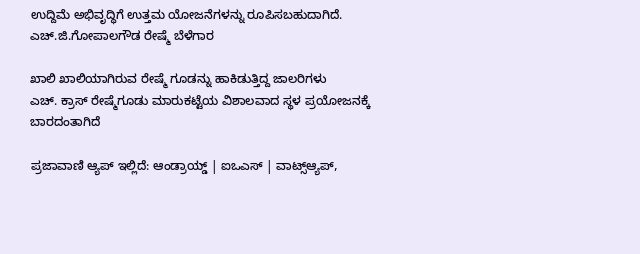ಉದ್ದಿಮೆ ಅಭಿವೃದ್ಧಿಗೆ ಉತ್ತಮ ಯೋಜನೆಗಳನ್ನು ರೂಪಿಸಬಹುದಾಗಿದೆ. ಎಚ್.ಜಿ.ಗೋಪಾಲಗೌಡ ರೇಷ್ಮೆ ಬೆಳೆಗಾರ

ಖಾಲಿ ಖಾಲಿಯಾಗಿರುವ ರೇಷ್ಮೆ ಗೂಡನ್ನು ಹಾಕಿಡುತ್ತಿದ್ದ ಜಾಲರಿಗಳು
ಎಚ್. ಕ್ರಾಸ್ ರೇಷ್ಮೆಗೂಡು ಮಾರುಕಟ್ಟೆಯ ವಿಶಾಲವಾದ ಸ್ಥಳ ಪ್ರಯೋಜನಕ್ಕೆ ಬಾರದಂತಾಗಿದೆ

ಪ್ರಜಾವಾಣಿ ಆ್ಯಪ್ ಇಲ್ಲಿದೆ: ಆಂಡ್ರಾಯ್ಡ್ | ಐಒಎಸ್ | ವಾಟ್ಸ್ಆ್ಯಪ್,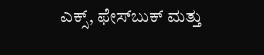ಎಕ್ಸ್, ಫೇಸ್‌ಬುಕ್ ಮತ್ತು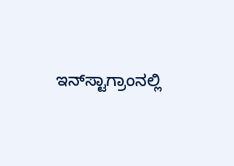ಇನ್‌ಸ್ಟಾಗ್ರಾಂನಲ್ಲಿ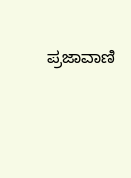ಪ್ರಜಾವಾಣಿ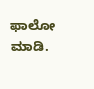ಫಾಲೋ ಮಾಡಿ.